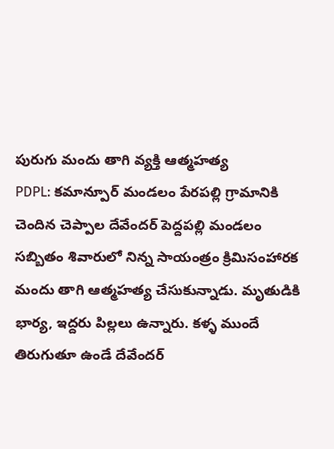పురుగు మందు తాగి వ్యక్తి ఆత్మహత్య
PDPL: కమాన్పూర్ మండలం పేరపల్లి గ్రామానికి చెందిన చెప్పాల దేవేందర్ పెద్దపల్లి మండలం సబ్బితం శివారులో నిన్న సాయంత్రం క్రిమిసంహారక మందు తాగి ఆత్మహత్య చేసుకున్నాడు. మృతుడికి భార్య, ఇద్దరు పిల్లలు ఉన్నారు. కళ్ళ ముందే తిరుగుతూ ఉండే దేవేందర్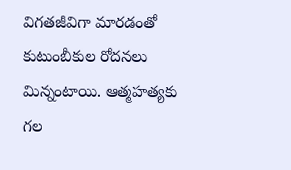విగతజీవిగా మారడంతో కుటుంబీకుల రోదనలు మిన్నంటాయి. ఆత్మహత్యకు గల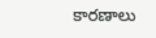కారణాలు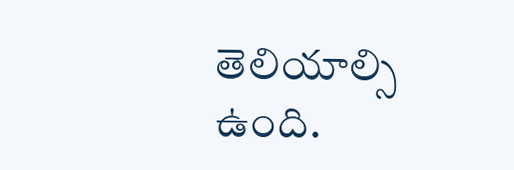తెలియాల్సి ఉంది.